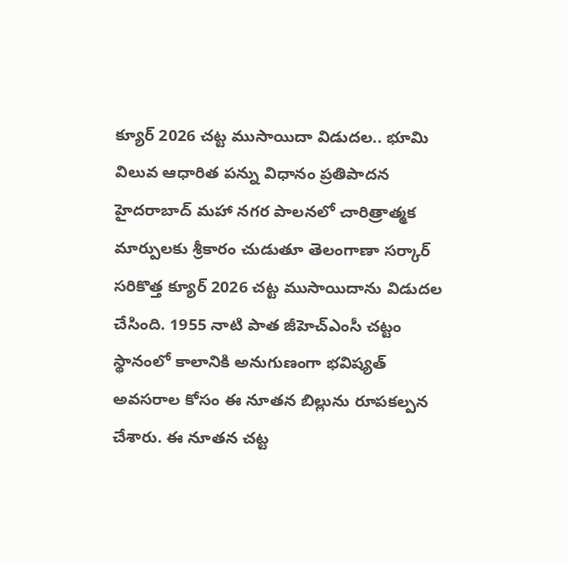క్యూర్ 2026 చట్ట ముసాయిదా విడుదల.. భూమి విలువ ఆధారిత పన్ను విధానం ప్రతిపాదన
హైదరాబాద్ మహా నగర పాలనలో చారిత్రాత్మక మార్పులకు శ్రీకారం చుడుతూ తెలంగాణా సర్కార్ సరికొత్త క్యూర్ 2026 చట్ట ముసాయిదాను విడుదల చేసింది. 1955 నాటి పాత జీహెచ్ఎంసీ చట్టం స్థానంలో కాలానికి అనుగుణంగా భవిష్యత్ అవసరాల కోసం ఈ నూతన బిల్లును రూపకల్పన చేశారు. ఈ నూతన చట్ట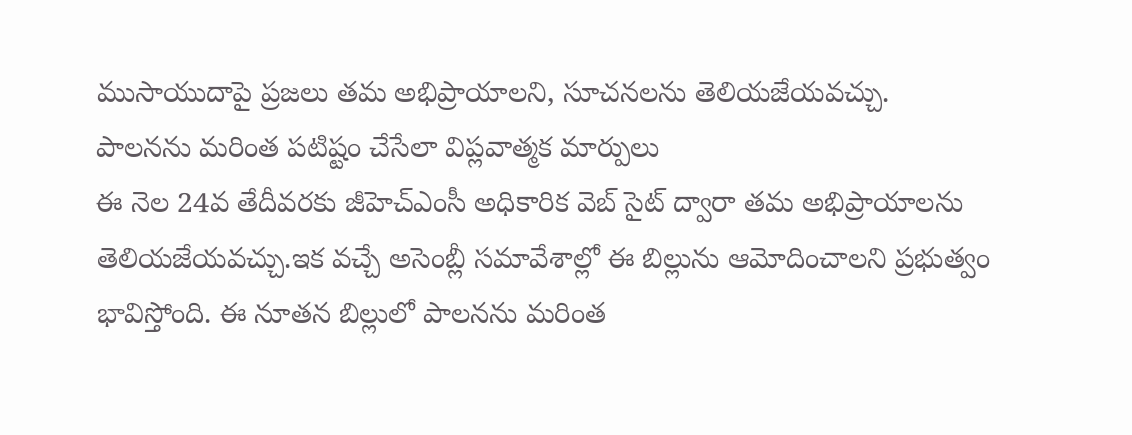ముసాయుదాపై ప్రజలు తమ అభిప్రాయాలని, సూచనలను తెలియజేయవచ్చు.
పాలనను మరింత పటిష్టం చేసేలా విప్లవాత్మక మార్పులు
ఈ నెల 24వ తేదీవరకు జీహెచ్ఎంసీ అధికారిక వెబ్ సైట్ ద్వారా తమ అభిప్రాయాలను తెలియజేయవచ్చు.ఇక వచ్చే అసెంబ్లీ సమావేశాల్లో ఈ బిల్లును ఆమోదించాలని ప్రభుత్వం భావిస్తోంది. ఈ నూతన బిల్లులో పాలనను మరింత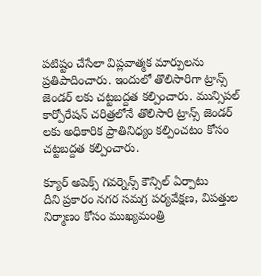పటిష్టం చేసేలా విప్లవాత్మక మార్పులను ప్రతిపాదించారు. ఇందులో తొలిసారిగా ట్రాన్స్ జెండర్ లకు చట్టబద్దత కల్పించారు. మున్సిపల్ కార్పోరేషన్ చరిత్రలోనే తొలిసారి ట్రాన్స్ జెండర్ లకు అధికారిక ప్రాతినిధ్యం కల్పించటం కోసం చట్టబద్దత కల్పించారు.

క్యూర్ అపెక్స్ గవర్నెన్స్ కౌన్సిల్ ఏర్పాటు
దీని ప్రకారం నగర సమగ్ర పర్యవేక్షణ, విపత్తుల నిర్మాణం కోసం ముఖ్యమంత్రి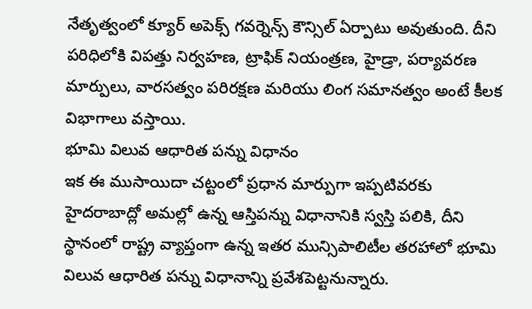నేతృత్వంలో క్యూర్ అపెక్స్ గవర్నెన్స్ కౌన్సిల్ ఏర్పాటు అవుతుంది. దీని పరిధిలోకి విపత్తు నిర్వహణ, ట్రాఫిక్ నియంత్రణ, హైడ్రా, పర్యావరణ మార్పులు, వారసత్వం పరిరక్షణ మరియు లింగ సమానత్వం అంటే కీలక విభాగాలు వస్తాయి.
భూమి విలువ ఆధారిత పన్ను విధానం
ఇక ఈ ముసాయిదా చట్టంలో ప్రధాన మార్పుగా ఇప్పటివరకు హైదరాబాద్లో అమల్లో ఉన్న ఆస్తిపన్ను విధానానికి స్వస్తి పలికి, దీని స్థానంలో రాష్ట్ర వ్యాప్తంగా ఉన్న ఇతర మున్సిపాలిటీల తరహాలో భూమి విలువ ఆధారిత పన్ను విధానాన్ని ప్రవేశపెట్టనున్నారు.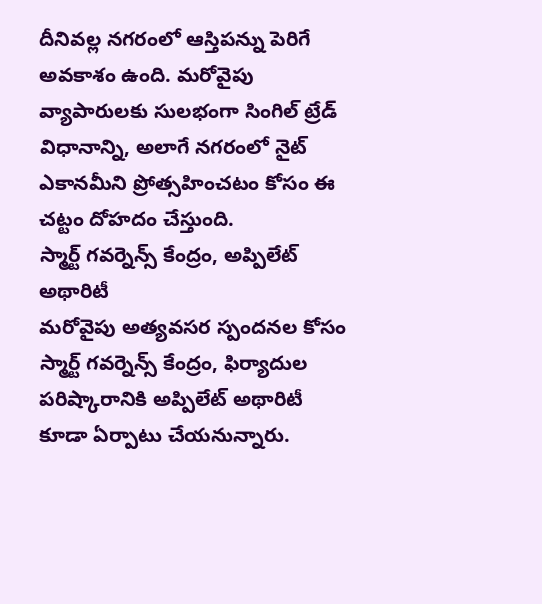దీనివల్ల నగరంలో ఆస్తిపన్ను పెరిగే అవకాశం ఉంది. మరోవైపు వ్యాపారులకు సులభంగా సింగిల్ ట్రేడ్ విధానాన్ని, అలాగే నగరంలో నైట్ ఎకానమీని ప్రోత్సహించటం కోసం ఈ చట్టం దోహదం చేస్తుంది.
స్మార్ట్ గవర్నెన్స్ కేంద్రం, అప్పిలేట్ అథారిటీ
మరోవైపు అత్యవసర స్పందనల కోసం స్మార్ట్ గవర్నెన్స్ కేంద్రం, ఫిర్యాదుల పరిష్కారానికి అప్పిలేట్ అథారిటీ కూడా ఏర్పాటు చేయనున్నారు.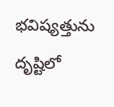భవిష్యత్తును దృష్టిలో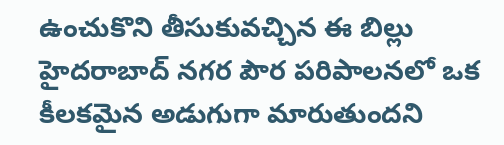ఉంచుకొని తీసుకువచ్చిన ఈ బిల్లు హైదరాబాద్ నగర పౌర పరిపాలనలో ఒక కీలకమైన అడుగుగా మారుతుందని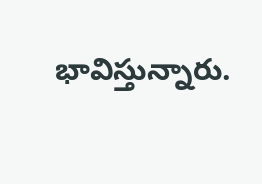భావిస్తున్నారు.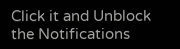Click it and Unblock the Notifications